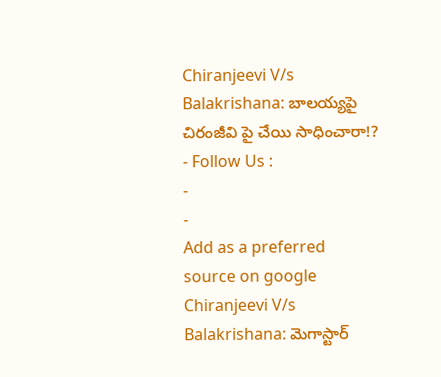Chiranjeevi V/s Balakrishana: బాలయ్యపై చిరంజీవి పై చేయి సాధించారా!?
- Follow Us :
-
-
Add as a preferred
source on google
Chiranjeevi V/s Balakrishana: మెగాస్టార్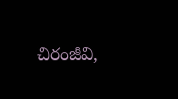చిరంజీవి,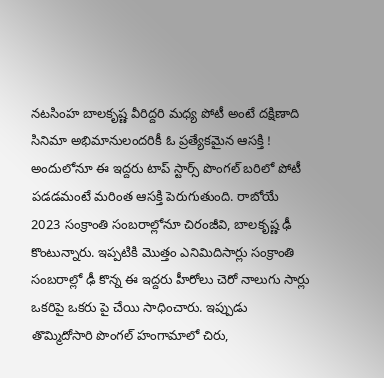నటసింహ బాలకృష్ణ వీరిద్దరి మధ్య పోటీ అంటే దక్షిణాది సినిమా అభిమానులందరికీ ఓ ప్రత్యేకమైన ఆసక్తి ! అందులోనూ ఈ ఇద్దరు టాప్ స్టార్స్ పొంగల్ బరిలో పోటీ పడడమంటే మరింత ఆసక్తి పెరుగుతుంది. రాబోయే 2023 సంక్రాంతి సంబరాల్లోనూ చిరంజీవి, బాలకృష్ణ ఢీ కొంటున్నారు. ఇప్పటికి మొత్తం ఎనిమిదిసార్లు సంక్రాంతి సంబరాల్లో ఢీ కొన్న ఈ ఇద్దరు హీరోలు చెరో నాలుగు సార్లు ఒకరిపై ఒకరు పై చేయి సాధించారు. ఇప్పుడు తొమ్మిదోసారి పొంగల్ హంగామాలో చిరు,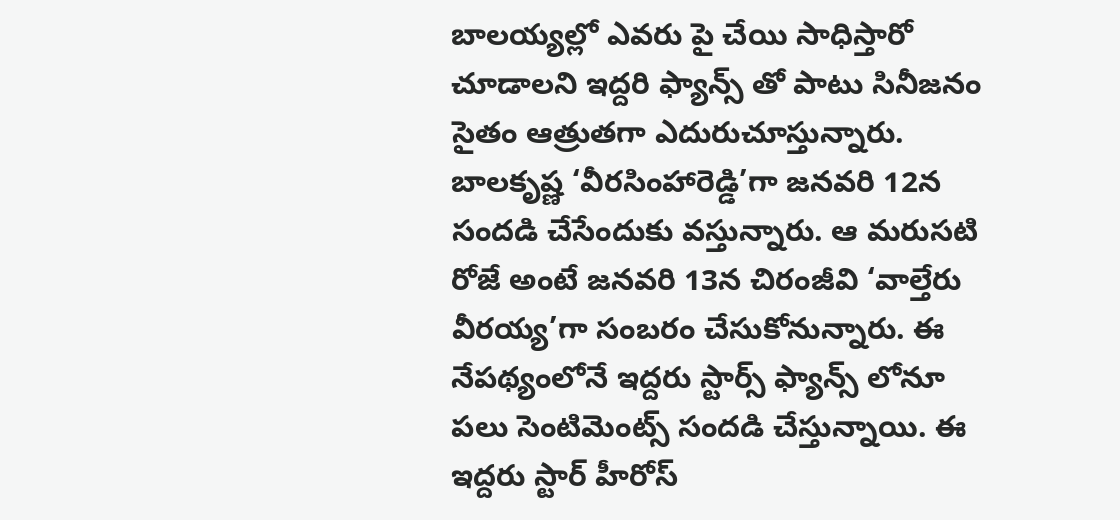బాలయ్యల్లో ఎవరు పై చేయి సాధిస్తారో చూడాలని ఇద్దరి ఫ్యాన్స్ తో పాటు సినీజనం సైతం ఆత్రుతగా ఎదురుచూస్తున్నారు. బాలకృష్ణ ‘వీరసింహారెడ్డి’గా జనవరి 12న సందడి చేసేందుకు వస్తున్నారు. ఆ మరుసటి రోజే అంటే జనవరి 13న చిరంజీవి ‘వాల్తేరు వీరయ్య’గా సంబరం చేసుకోనున్నారు. ఈ నేపథ్యంలోనే ఇద్దరు స్టార్స్ ఫ్యాన్స్ లోనూ పలు సెంటిమెంట్స్ సందడి చేస్తున్నాయి. ఈ ఇద్దరు స్టార్ హీరోస్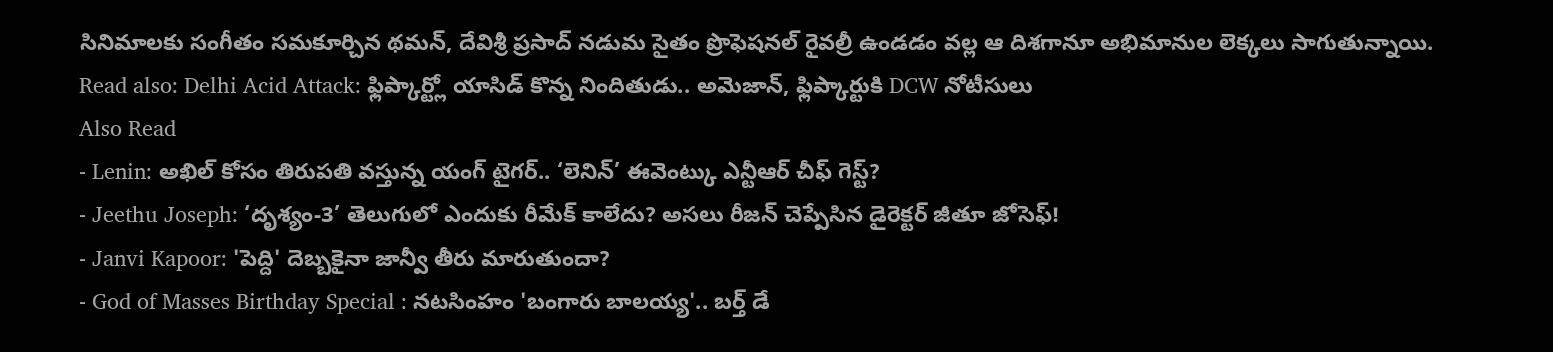సినిమాలకు సంగీతం సమకూర్చిన థమన్, దేవిశ్రీ ప్రసాద్ నడుమ సైతం ప్రొఫెషనల్ రైవల్రీ ఉండడం వల్ల ఆ దిశగానూ అభిమానుల లెక్కలు సాగుతున్నాయి.
Read also: Delhi Acid Attack: ఫ్లిప్కార్ట్లో యాసిడ్ కొన్న నిందితుడు.. అమెజాన్, ఫ్లిప్కార్టుకి DCW నోటీసులు
Also Read
- Lenin: అఖిల్ కోసం తిరుపతి వస్తున్న యంగ్ టైగర్.. ‘లెనిన్’ ఈవెంట్కు ఎన్టీఆర్ చీఫ్ గెస్ట్?
- Jeethu Joseph: ‘దృశ్యం-3’ తెలుగులో ఎందుకు రీమేక్ కాలేదు? అసలు రీజన్ చెప్పేసిన డైరెక్టర్ జీతూ జోసెఫ్!
- Janvi Kapoor: 'పెద్ది' దెబ్బకైనా జాన్వీ తీరు మారుతుందా?
- God of Masses Birthday Special : నటసింహం 'బంగారు బాలయ్య'.. బర్త్ డే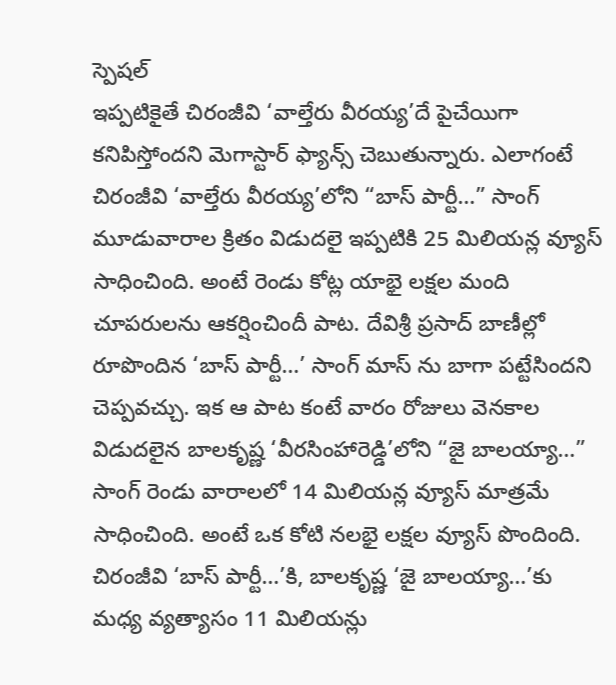స్పెషల్
ఇప్పటికైతే చిరంజీవి ‘వాల్తేరు వీరయ్య’దే పైచేయిగా కనిపిస్తోందని మెగాస్టార్ ఫ్యాన్స్ చెబుతున్నారు. ఎలాగంటే చిరంజీవి ‘వాల్తేరు వీరయ్య’లోని “బాస్ పార్టీ…” సాంగ్ మూడువారాల క్రితం విడుదలై ఇప్పటికి 25 మిలియన్ల వ్యూస్ సాధించింది. అంటే రెండు కోట్ల యాభై లక్షల మంది చూపరులను ఆకర్షించిందీ పాట. దేవిశ్రీ ప్రసాద్ బాణీల్లో రూపొందిన ‘బాస్ పార్టీ…’ సాంగ్ మాస్ ను బాగా పట్టేసిందని చెప్పవచ్చు. ఇక ఆ పాట కంటే వారం రోజులు వెనకాల విడుదలైన బాలకృష్ణ ‘వీరసింహారెడ్డి’లోని “జై బాలయ్యా…” సాంగ్ రెండు వారాలలో 14 మిలియన్ల వ్యూస్ మాత్రమే సాధించింది. అంటే ఒక కోటి నలభై లక్షల వ్యూస్ పొందింది. చిరంజీవి ‘బాస్ పార్టీ…’కి, బాలకృష్ణ ‘జై బాలయ్యా…’కు మధ్య వ్యత్యాసం 11 మిలియన్లు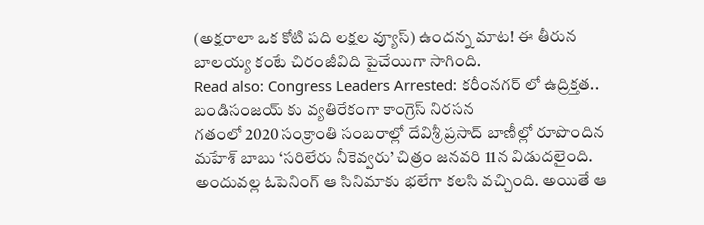(అక్షరాలా ఒక కోటి పది లక్షల వ్యూస్) ఉందన్న మాట! ఈ తీరున బాలయ్య కంటే చిరంజీవిది పైచేయిగా సాగింది.
Read also: Congress Leaders Arrested: కరీంనగర్ లో ఉద్రిక్తత.. బండిసంజయ్ కు వ్యతిరేకంగా కాంగ్రెస్ నిరసన
గతంలో 2020 సంక్రాంతి సంబరాల్లో దేవిశ్రీ ప్రసాద్ బాణీల్లో రూపొందిన మహేశ్ బాబు ‘సరిలేరు నీకెవ్వరు’ చిత్రం జనవరి 11న విడుదలైంది. అందువల్ల ఓపెనింగ్ ఆ సినిమాకు భలేగా కలసి వచ్చింది. అయితే ఆ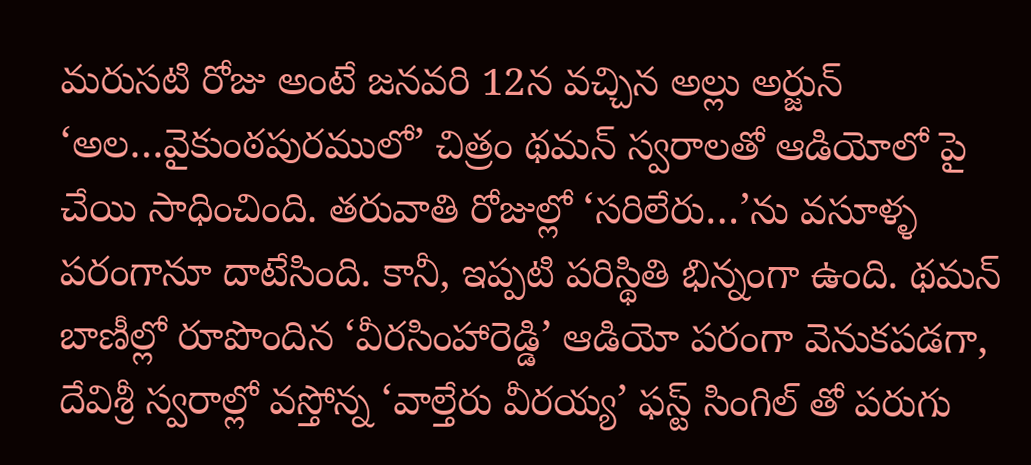మరుసటి రోజు అంటే జనవరి 12న వచ్చిన అల్లు అర్జున్ ‘అల…వైకుంఠపురములో’ చిత్రం థమన్ స్వరాలతో ఆడియోలో పై చేయి సాధించింది. తరువాతి రోజుల్లో ‘సరిలేరు…’ను వసూళ్ళ పరంగానూ దాటేసింది. కానీ, ఇప్పటి పరిస్థితి భిన్నంగా ఉంది. థమన్ బాణీల్లో రూపొందిన ‘వీరసింహారెడ్డి’ ఆడియో పరంగా వెనుకపడగా, దేవిశ్రీ స్వరాల్లో వస్తోన్న ‘వాల్తేరు వీరయ్య’ ఫస్ట్ సింగిల్ తో పరుగు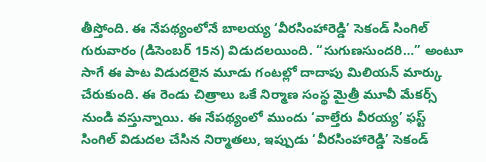తీస్తోంది. ఈ నేపథ్యంలోనే బాలయ్య ‘వీరసింహారెడ్డి’ సెకండ్ సింగిల్ గురువారం (డిసెంబర్ 15న) విడుదలయింది. “సుగుణసుందరి…” అంటూ సాగే ఈ పాట విడుదలైన మూడు గంటల్లో దాదాపు మిలియన్ మార్కు చేరుకుంది. ఈ రెండు చిత్రాలు ఒకే నిర్మాణ సంస్థ మైత్రీ మూవీ మేకర్స్ నుండి వస్తున్నాయి. ఈ నేపథ్యంలో ముందు ‘వాల్తేరు వీరయ్య’ ఫస్ట్ సింగిల్ విడుదల చేసిన నిర్మాతలు, ఇప్పుడు ‘వీరసింహారెడ్డి’ సెకండ్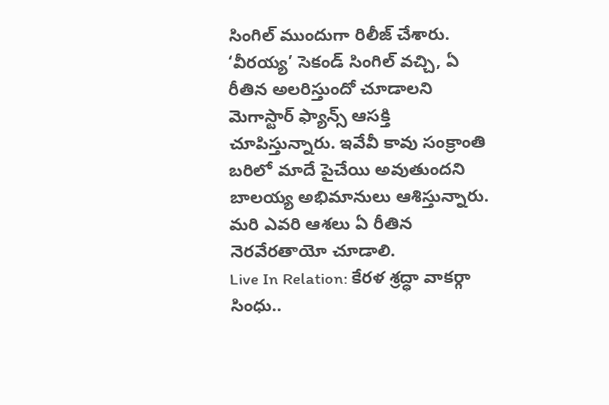సింగిల్ ముందుగా రిలీజ్ చేశారు. ‘వీరయ్య’ సెకండ్ సింగిల్ వచ్చి, ఏ రీతిన అలరిస్తుందో చూడాలని మెగాస్టార్ ఫ్యాన్స్ ఆసక్తి చూపిస్తున్నారు. ఇవేవీ కావు సంక్రాంతి బరిలో మాదే పైచేయి అవుతుందని బాలయ్య అభిమానులు ఆశిస్తున్నారు. మరి ఎవరి ఆశలు ఏ రీతిన నెరవేరతాయో చూడాలి.
Live In Relation: కేరళ శ్రద్ధా వాకర్గా సింధు..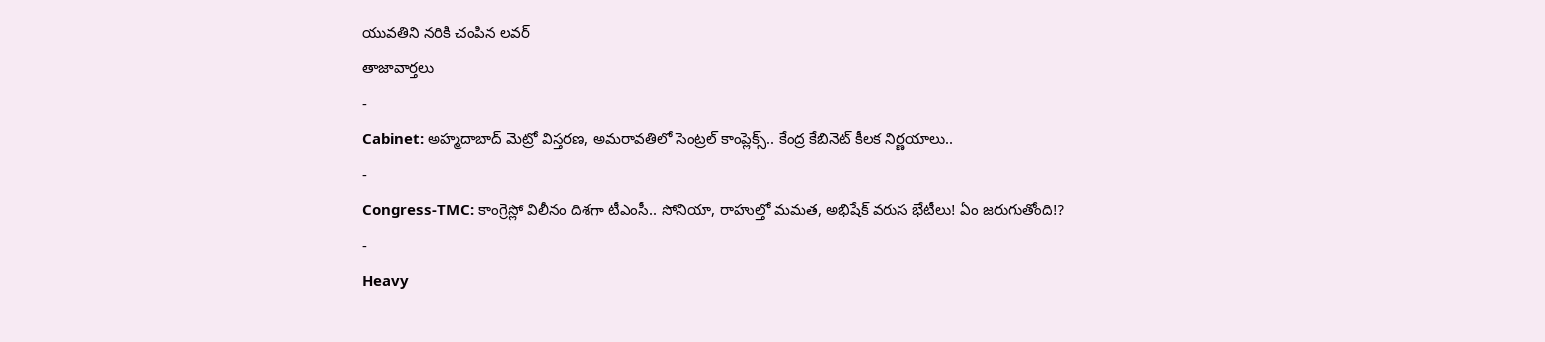యువతిని నరికి చంపిన లవర్
తాజావార్తలు
-
Cabinet: అహ్మదాబాద్ మెట్రో విస్తరణ, అమరావతిలో సెంట్రల్ కాంప్లెక్స్.. కేంద్ర కేబినెట్ కీలక నిర్ణయాలు..
-
Congress-TMC: కాంగ్రెస్లో విలీనం దిశగా టీఎంసీ.. సోనియా, రాహుల్తో మమత, అభిషేక్ వరుస భేటీలు! ఏం జరుగుతోంది!?
-
Heavy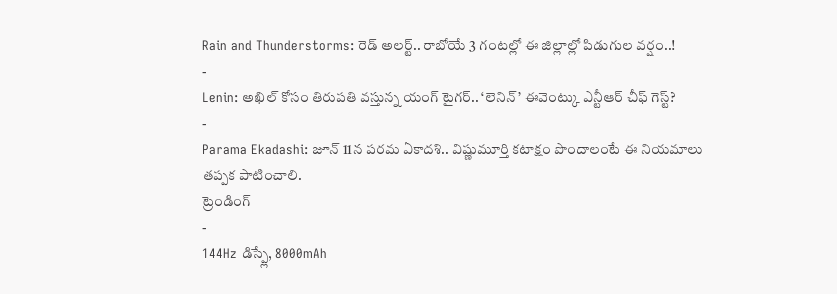Rain and Thunderstorms: రెడ్ అలర్ట్.. రాబోయే 3 గంటల్లో ఈ జిల్లాల్లో పిడుగుల వర్షం..!
-
Lenin: అఖిల్ కోసం తిరుపతి వస్తున్న యంగ్ టైగర్.. ‘లెనిన్’ ఈవెంట్కు ఎన్టీఆర్ చీఫ్ గెస్ట్?
-
Parama Ekadashi: జూన్ 11న పరమ ఏకాదశి.. విష్ణుమూర్తి కటాక్షం పొందాలంటే ఈ నియమాలు తప్పక పాటించాలి.
ట్రెండింగ్
-
144Hz డిస్ప్లే, 8000mAh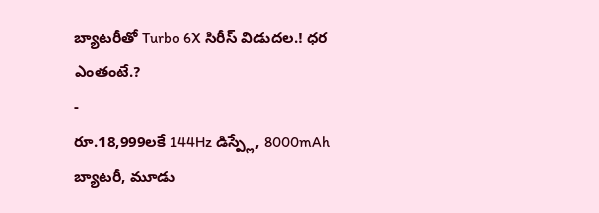బ్యాటరీతో Turbo 6X సిరీస్ విడుదల.! ధర ఎంతంటే.?
-
రూ.18,999లకే 144Hz డిస్ప్లే, 8000mAh బ్యాటరీ, మూడు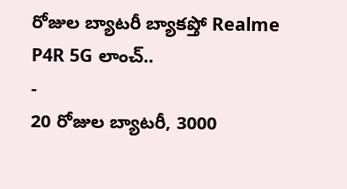రోజుల బ్యాటరీ బ్యాకప్తో Realme P4R 5G లాంచ్..
-
20 రోజుల బ్యాటరీ, 3000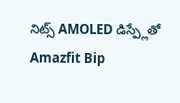నిట్స్ AMOLED డిస్ప్లేతో Amazfit Bip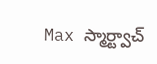Max స్మార్ట్వాచ్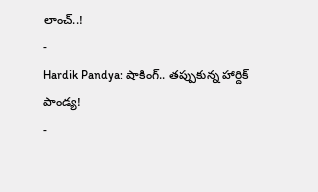లాంచ్..!
-
Hardik Pandya: షాకింగ్.. తప్పుకున్న హార్దిక్ పాండ్య!
-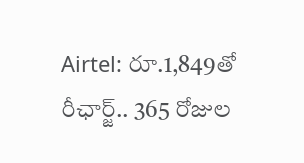Airtel: రూ.1,849తో రీఛార్జ్.. 365 రోజుల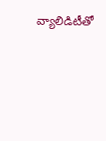వ్యాలిడిటీతో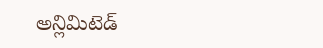అన్లిమిటెడ్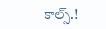కాల్స్.!